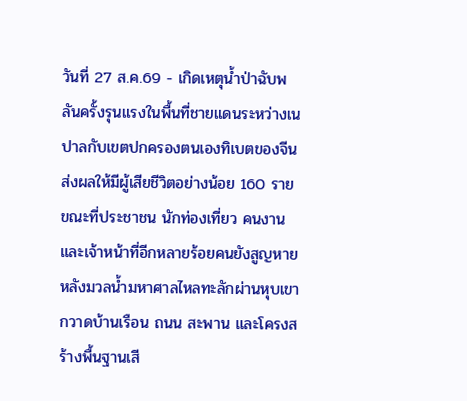วันที่ 27 ส.ค.69 - เกิดเหตุน้ำป่าฉับพลันครั้งรุนแรงในพื้นที่ชายแดนระหว่างเนปาลกับเขตปกครองตนเองทิเบตของจีน ส่งผลให้มีผู้เสียชีวิตอย่างน้อย 160 ราย ขณะที่ประชาชน นักท่องเที่ยว คนงาน และเจ้าหน้าที่อีกหลายร้อยคนยังสูญหาย หลังมวลน้ำมหาศาลไหลทะลักผ่านหุบเขา กวาดบ้านเรือน ถนน สะพาน และโครงสร้างพื้นฐานเสี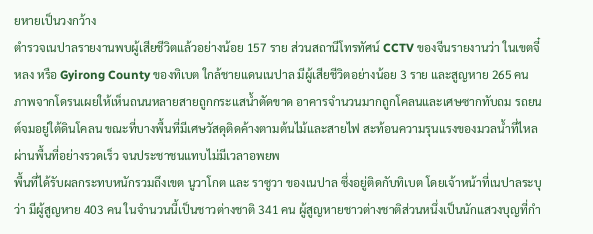ยหายเป็นวงกว้าง
ตำรวจเนปาลรายงานพบผู้เสียชีวิตแล้วอย่างน้อย 157 ราย ส่วนสถานีโทรทัศน์ CCTV ของจีนรายงานว่า ในเขตจี๋หลง หรือ Gyirong County ของทิเบต ใกล้ชายแดนเนปาล มีผู้เสียชีวิตอย่างน้อย 3 ราย และสูญหาย 265 คน
ภาพจากโดรนเผยให้เห็นถนนหลายสายถูกกระแสน้ำตัดขาด อาคารจำนวนมากถูกโคลนและเศษซากทับถม รถยนต์จมอยู่ใต้ดินโคลน ขณะที่บางพื้นที่มีเศษวัสดุติดค้างตามต้นไม้และสายไฟ สะท้อนความรุนแรงของมวลน้ำที่ไหลผ่านพื้นที่อย่างรวดเร็ว จนประชาชนแทบไม่มีเวลาอพยพ
พื้นที่ได้รับผลกระทบหนักรวมถึงเขต นูวาโกต และ ราซูวา ของเนปาล ซึ่งอยู่ติดกับทิเบต โดยเจ้าหน้าที่เนปาลระบุว่า มีผู้สูญหาย 403 คน ในจำนวนนี้เป็นชาวต่างชาติ 341 คน ผู้สูญหายชาวต่างชาติส่วนหนึ่งเป็นนักแสวงบุญที่กำ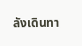ลังเดินทา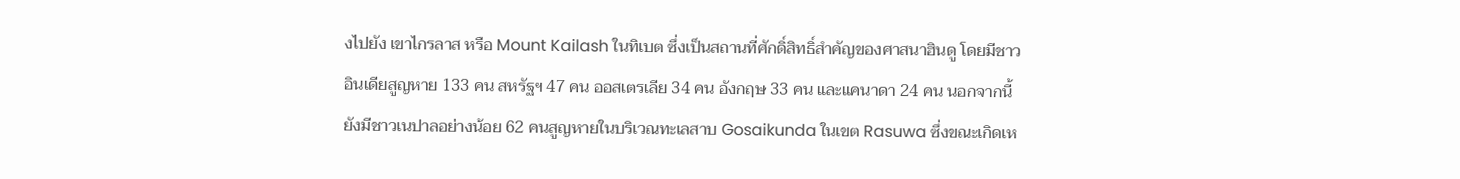งไปยัง เขาไกรลาส หรือ Mount Kailash ในทิเบต ซึ่งเป็นสถานที่ศักดิ์สิทธิ์สำคัญของศาสนาฮินดู โดยมีชาวอินเดียสูญหาย 133 คน สหรัฐฯ 47 คน ออสเตรเลีย 34 คน อังกฤษ 33 คน และแคนาดา 24 คน นอกจากนี้ ยังมีชาวเนปาลอย่างน้อย 62 คนสูญหายในบริเวณทะเลสาบ Gosaikunda ในเขต Rasuwa ซึ่งขณะเกิดเห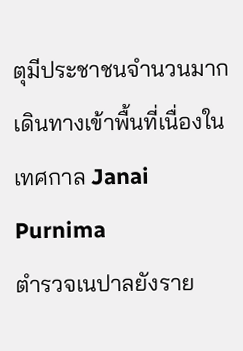ตุมีประชาชนจำนวนมากเดินทางเข้าพื้นที่เนื่องในเทศกาล Janai Purnima
ตำรวจเนปาลยังราย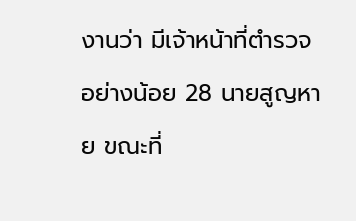งานว่า มีเจ้าหน้าที่ตำรวจอย่างน้อย 28 นายสูญหาย ขณะที่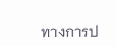ทางการป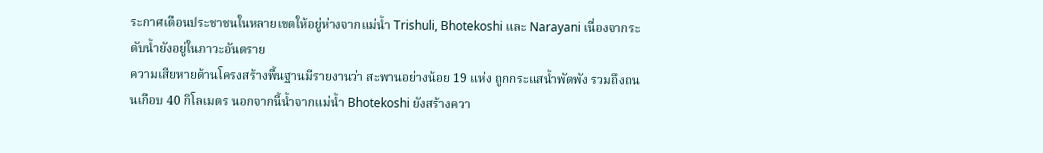ระกาศเตือนประชาชนในหลายเขตให้อยู่ห่างจากแม่น้ำ Trishuli, Bhotekoshi และ Narayani เนื่องจากระดับน้ำยังอยู่ในภาวะอันตราย
ความเสียหายด้านโครงสร้างพื้นฐานมีรายงานว่า สะพานอย่างน้อย 19 แห่ง ถูกกระแสน้ำพัดพัง รวมถึงถนนเกือบ 40 กิโลเมตร นอกจากนี้น้ำจากแม่น้ำ Bhotekoshi ยังสร้างควา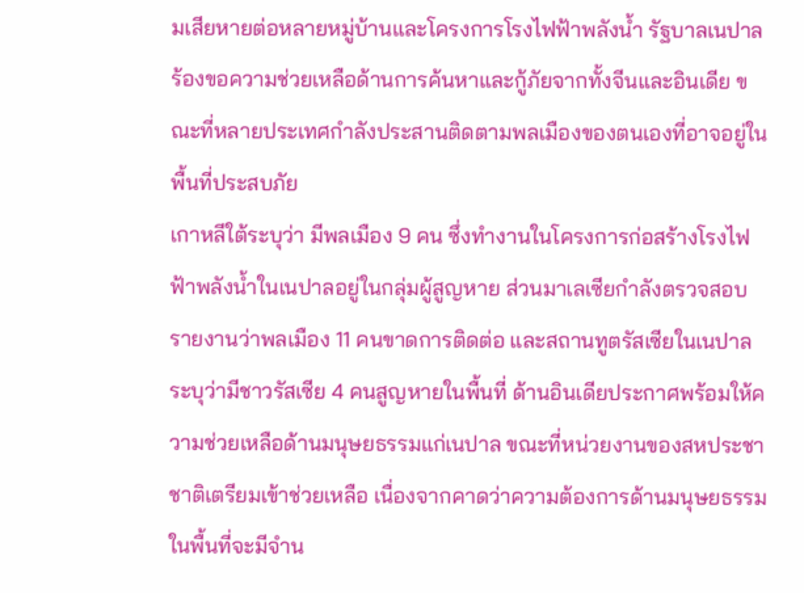มเสียหายต่อหลายหมู่บ้านและโครงการโรงไฟฟ้าพลังน้ำ รัฐบาลเนปาลร้องขอความช่วยเหลือด้านการค้นหาและกู้ภัยจากทั้งจีนและอินเดีย ขณะที่หลายประเทศกำลังประสานติดตามพลเมืองของตนเองที่อาจอยู่ในพื้นที่ประสบภัย
เกาหลีใต้ระบุว่า มีพลเมือง 9 คน ซึ่งทำงานในโครงการก่อสร้างโรงไฟฟ้าพลังน้ำในเนปาลอยู่ในกลุ่มผู้สูญหาย ส่วนมาเลเซียกำลังตรวจสอบรายงานว่าพลเมือง 11 คนขาดการติดต่อ และสถานทูตรัสเซียในเนปาลระบุว่ามีชาวรัสเซีย 4 คนสูญหายในพื้นที่ ด้านอินเดียประกาศพร้อมให้ความช่วยเหลือด้านมนุษยธรรมแก่เนปาล ขณะที่หน่วยงานของสหประชาชาติเตรียมเข้าช่วยเหลือ เนื่องจากคาดว่าความต้องการด้านมนุษยธรรมในพื้นที่จะมีจำน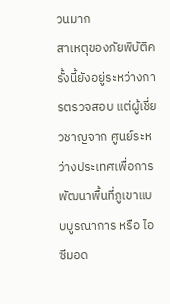วนมาก
สาเหตุของภัยพิบัติครั้งนี้ยังอยู่ระหว่างการตรวจสอบ แต่ผู้เชี่ยวชาญจาก ศูนย์ระหว่างประเทศเพื่อการพัฒนาพื้นที่ภูเขาแบบบูรณาการ หรือ ไอซีมอด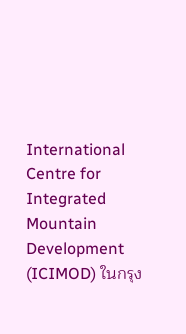International Centre for Integrated Mountain Development (ICIMOD) ในกรุง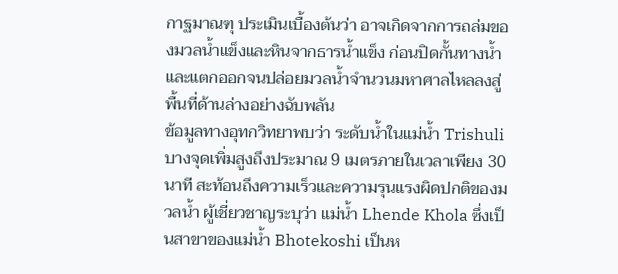กาฐมาณฑุ ประเมินเบื้องต้นว่า อาจเกิดจากการถล่มของมวลน้ำแข็งและหินจากธารน้ำแข็ง ก่อนปิดกั้นทางน้ำและแตกออกจนปล่อยมวลน้ำจำนวนมหาศาลไหลลงสู่พื้นที่ด้านล่างอย่างฉับพลัน
ข้อมูลทางอุทกวิทยาพบว่า ระดับน้ำในแม่น้ำ Trishuli บางจุดเพิ่มสูงถึงประมาณ 9 เมตรภายในเวลาเพียง 30 นาที สะท้อนถึงความเร็วและความรุนแรงผิดปกติของมวลน้ำ ผู้เชี่ยวชาญระบุว่า แม่น้ำ Lhende Khola ซึ่งเป็นสาขาของแม่น้ำ Bhotekoshi เป็นห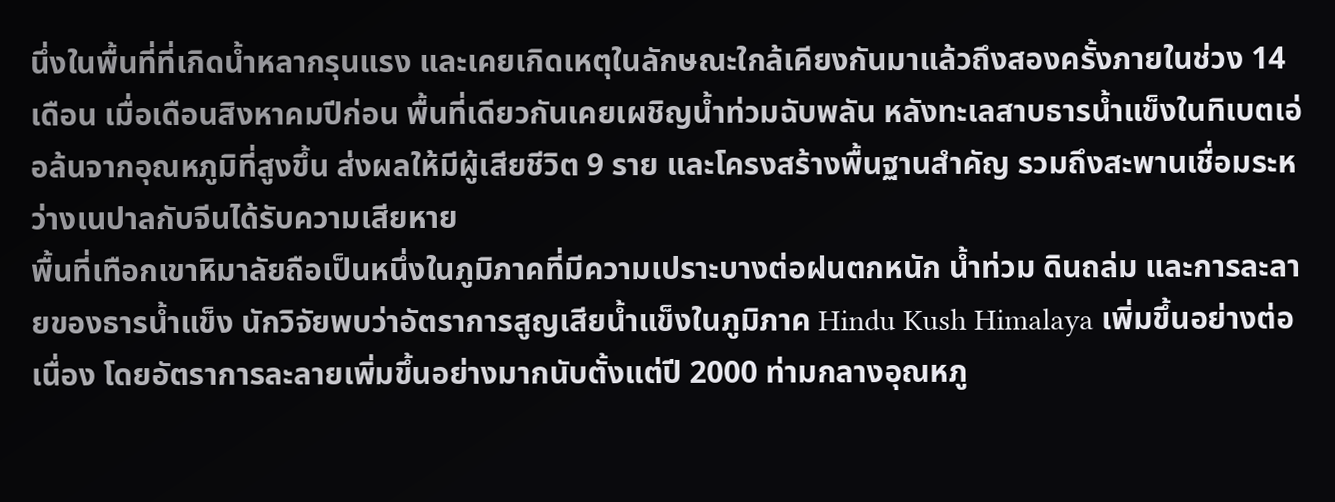นึ่งในพื้นที่ที่เกิดน้ำหลากรุนแรง และเคยเกิดเหตุในลักษณะใกล้เคียงกันมาแล้วถึงสองครั้งภายในช่วง 14 เดือน เมื่อเดือนสิงหาคมปีก่อน พื้นที่เดียวกันเคยเผชิญน้ำท่วมฉับพลัน หลังทะเลสาบธารน้ำแข็งในทิเบตเอ่อล้นจากอุณหภูมิที่สูงขึ้น ส่งผลให้มีผู้เสียชีวิต 9 ราย และโครงสร้างพื้นฐานสำคัญ รวมถึงสะพานเชื่อมระหว่างเนปาลกับจีนได้รับความเสียหาย
พื้นที่เทือกเขาหิมาลัยถือเป็นหนึ่งในภูมิภาคที่มีความเปราะบางต่อฝนตกหนัก น้ำท่วม ดินถล่ม และการละลายของธารน้ำแข็ง นักวิจัยพบว่าอัตราการสูญเสียน้ำแข็งในภูมิภาค Hindu Kush Himalaya เพิ่มขึ้นอย่างต่อเนื่อง โดยอัตราการละลายเพิ่มขึ้นอย่างมากนับตั้งแต่ปี 2000 ท่ามกลางอุณหภู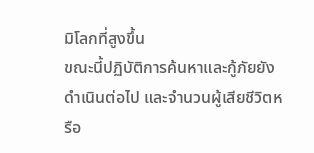มิโลกที่สูงขึ้น
ขณะนี้ปฏิบัติการค้นหาและกู้ภัยยังดำเนินต่อไป และจำนวนผู้เสียชีวิตหรือ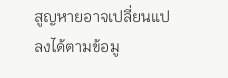สูญหายอาจเปลี่ยนแปลงได้ตามข้อมู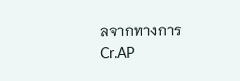ลจากทางการ
Cr.AP